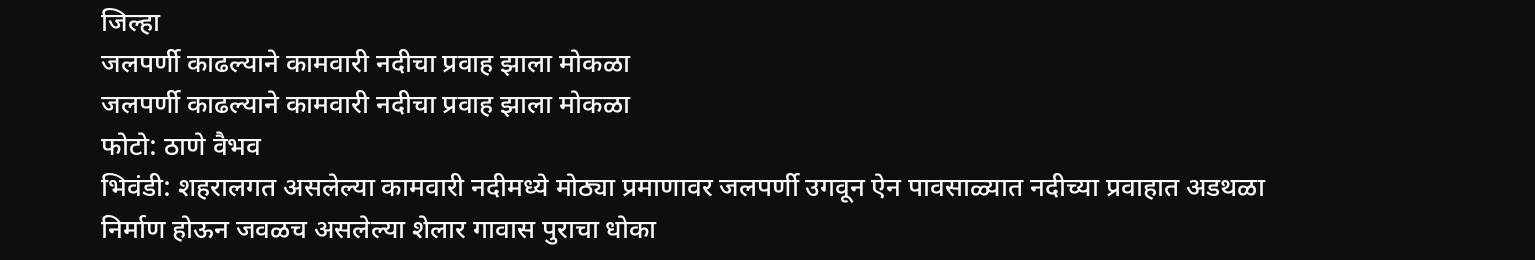जिल्हा
जलपर्णी काढल्याने कामवारी नदीचा प्रवाह झाला मोकळा
जलपर्णी काढल्याने कामवारी नदीचा प्रवाह झाला मोकळा
फोटो: ठाणे वैभव
भिवंडी: शहरालगत असलेल्या कामवारी नदीमध्ये मोठ्या प्रमाणावर जलपर्णी उगवून ऐन पावसाळ्यात नदीच्या प्रवाहात अडथळा निर्माण होऊन जवळच असलेल्या शेलार गावास पुराचा धोका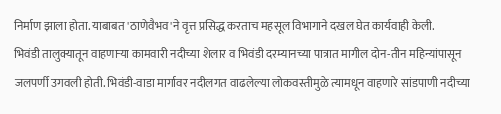निर्माण झाला होता. याबाबत 'ठाणेवैभव'ने वृत्त प्रसिद्ध करताच महसूल विभागाने दखल घेत कार्यवाही केली.
भिवंडी तालुक्यातून वाहणाऱ्या कामवारी नदीच्या शेलार व भिवंडी दरम्यानच्या पात्रात मागील दोन-तीन महिन्यांपासून जलपर्णी उगवली होती. भिवंडी-वाडा मार्गावर नदीलगत वाढलेल्या लोकवस्तीमुळे त्यामधून वाहणारे सांडपाणी नदीच्या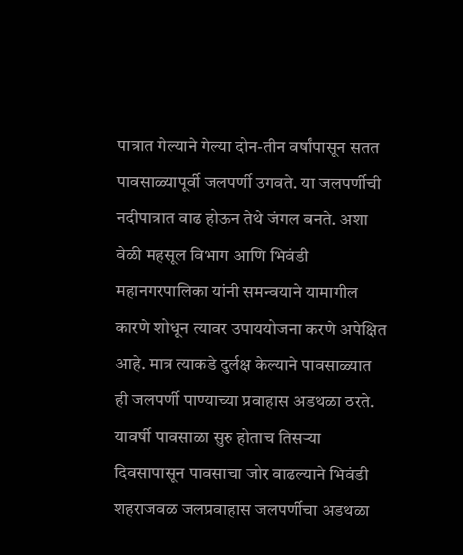पात्रात गेल्याने गेल्या दोन-तीन वर्षांपासून सतत पावसाळ्यापूर्वी जलपर्णी उगवते. या जलपर्णीची नदीपात्रात वाढ होऊन तेथे जंगल बनते. अशा वेळी महसूल विभाग आणि भिवंडी महानगरपालिका यांनी समन्वयाने यामागील कारणे शोधून त्यावर उपाययोजना करणे अपेक्षित आहे. मात्र त्याकडे दुर्लक्ष केल्याने पावसाळ्यात ही जलपर्णी पाण्याच्या प्रवाहास अडथळा ठरते.
यावर्षी पावसाळा सुरु होताच तिसऱ्या दिवसापासून पावसाचा जोर वाढल्याने भिवंडी शहराजवळ जलप्रवाहास जलपर्णीचा अडथळा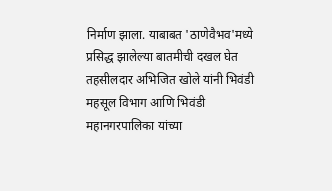निर्माण झाला. याबाबत 'ठाणेवैभव'मध्ये प्रसिद्ध झालेल्या बातमीची दखल घेत तहसीलदार अभिजित खोले यांनी भिवंडी महसूल विभाग आणि भिवंडी महानगरपालिका यांच्या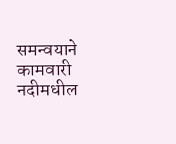समन्वयाने कामवारी नदीमधील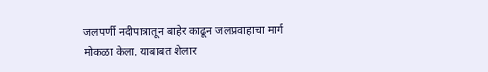जलपर्णी नदीपात्रातून बाहेर काढून जलप्रवाहाचा मार्ग मोकळा केला. याबाबत शेलार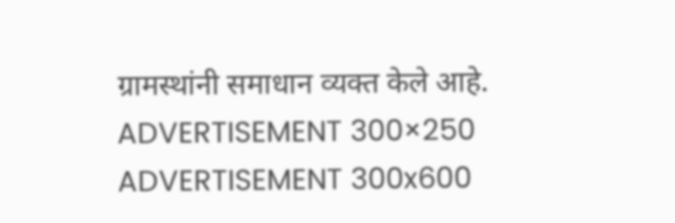ग्रामस्थांनी समाधान व्यक्त केले आहे.
ADVERTISEMENT 300×250
ADVERTISEMENT 300x600